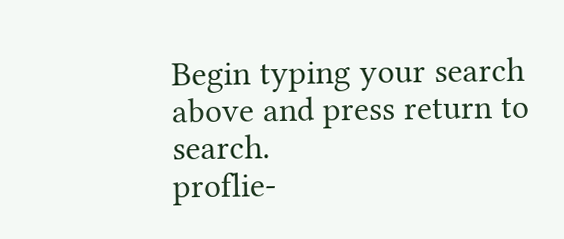Begin typing your search above and press return to search.
proflie-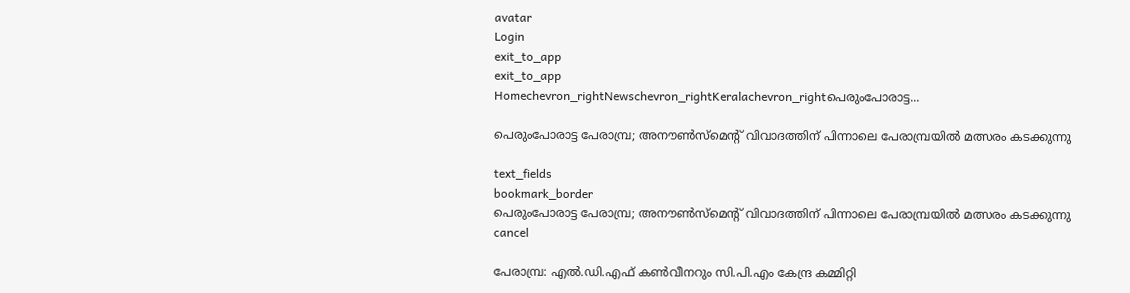avatar
Login
exit_to_app
exit_to_app
Homechevron_rightNewschevron_rightKeralachevron_rightപെരുംപോരാട്ട...

പെരുംപോരാട്ട പേരാമ്പ്ര; അനൗൺസ്മെന്റ് വിവാദത്തിന് പിന്നാലെ പേരാമ്പ്രയിൽ മത്സരം കടക്കുന്നു

text_fields
bookmark_border
പെരുംപോരാട്ട പേരാമ്പ്ര; അനൗൺസ്മെന്റ് വിവാദത്തിന് പിന്നാലെ പേരാമ്പ്രയിൽ മത്സരം കടക്കുന്നു
cancel

പേരാമ്പ്ര: എൽ.ഡി.എഫ് കൺവീനറും സി.പി.എം കേന്ദ്ര കമ്മിറ്റി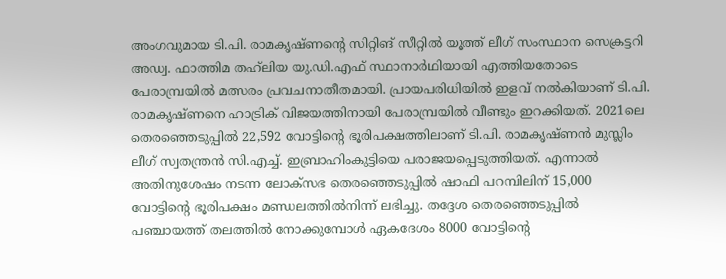അംഗവുമായ ടി.പി. രാമകൃഷ്ണന്റെ സിറ്റിങ് സീറ്റിൽ യൂത്ത് ലീഗ് സംസ്ഥാന സെക്രട്ടറി അഡ്വ. ഫാത്തിമ തഹ്‍ലിയ യു.ഡി.എഫ് സ്ഥാനാർഥിയായി എത്തിയതോടെ പേരാമ്പ്രയിൽ മത്സരം പ്രവചനാതീതമായി. പ്രായപരിധിയിൽ ഇളവ് നൽകിയാണ് ടി.പി. രാമകൃഷ്ണനെ ഹാട്രിക് വിജയത്തിനായി പേരാമ്പ്രയിൽ വീണ്ടും ഇറക്കിയത്. 2021ലെ തെരഞ്ഞെടുപ്പിൽ 22,592 വോട്ടിന്റെ ഭൂരിപക്ഷത്തിലാണ് ടി.പി. രാമകൃഷ്ണൻ മുസ്ലിം ലീഗ് സ്വതന്ത്രൻ സി.എച്ച്. ഇബ്രാഹിംകുട്ടിയെ പരാജയപ്പെടുത്തിയത്. എന്നാൽ അതിനുശേഷം നടന്ന ലോക്സഭ തെരഞ്ഞെടുപ്പിൽ ഷാഫി പറമ്പിലിന് 15,000 വോട്ടിന്റെ ഭൂരിപക്ഷം മണ്ഡലത്തിൽനിന്ന് ലഭിച്ചു. തദ്ദേശ തെരഞ്ഞെടുപ്പിൽ പഞ്ചായത്ത് തലത്തിൽ നോക്കുമ്പോൾ ഏകദേശം 8000 വോട്ടിന്റെ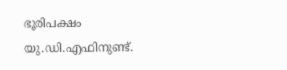ഭൂരിപക്ഷം യു.ഡി.എഫിനുണ്ട്.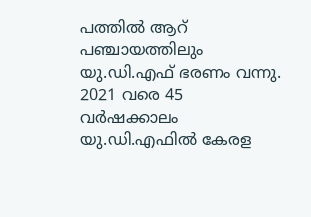പത്തിൽ ആറ് പഞ്ചായത്തിലും യു.ഡി.എഫ് ഭരണം വന്നു. 2021 വരെ 45 വർഷക്കാലം യു.ഡി.എഫിൽ കേരള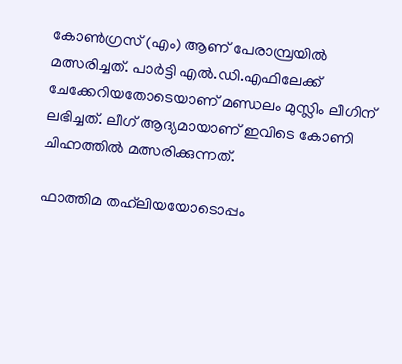കോൺഗ്രസ് (എം) ആണ് പേരാമ്പ്രയിൽ മത്സരിച്ചത്. പാർട്ടി എൽ.ഡി.എഫിലേക്ക് ചേക്കേറിയതോടെയാണ് മണ്ഡലം മുസ്ലിം ലീഗിന് ലഭിച്ചത്. ലീഗ് ആദ്യമായാണ് ഇവിടെ കോണി ചിഹ്നത്തിൽ മത്സരിക്കുന്നത്.

ഫാത്തിമ തഹ്‍ലിയയോടൊപ്പം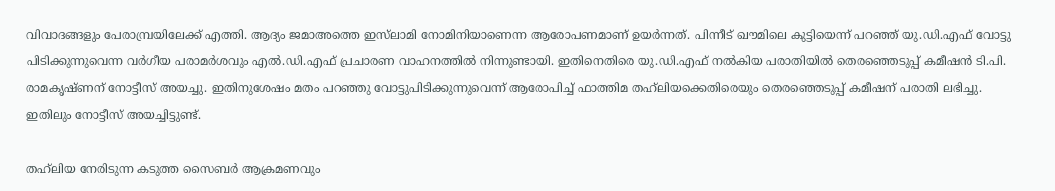വിവാദങ്ങളും പേരാമ്പ്രയിലേക്ക് എത്തി. ആദ്യം ജമാഅത്തെ ഇസ്‍ലാമി നോമിനിയാണെന്ന ആരോപണമാണ് ഉയർന്നത്. പിന്നീട് ഖൗമിലെ കുട്ടിയെന്ന് പറഞ്ഞ് യു.ഡി.എഫ് വോട്ടു പിടിക്കുന്നുവെന്ന വർഗീയ പരാമർശവും എൽ.ഡി.എഫ് പ്രചാരണ വാഹനത്തിൽ നിന്നുണ്ടായി. ഇതിനെതിരെ യു.ഡി.എഫ് നൽകിയ പരാതിയിൽ തെരഞ്ഞെടുപ്പ് കമീഷൻ ടി.പി. രാമകൃഷ്ണന് നോട്ടീസ് അയച്ചു. ഇതിനുശേഷം മതം പറഞ്ഞു വോട്ടുപിടിക്കുന്നുവെന്ന് ആരോപിച്ച് ഫാത്തിമ തഹ്‍ലിയക്കെതിരെയും തെരഞ്ഞെടുപ്പ് കമീഷന് പരാതി ലഭിച്ചു. ഇതിലും നോട്ടീസ് അയച്ചിട്ടുണ്ട്.

തഹ്‍ലിയ നേരിടുന്ന കടുത്ത സൈബർ ആക്രമണവും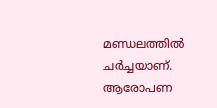മണ്ഡലത്തിൽ ചർച്ചയാണ്. ആരോപണ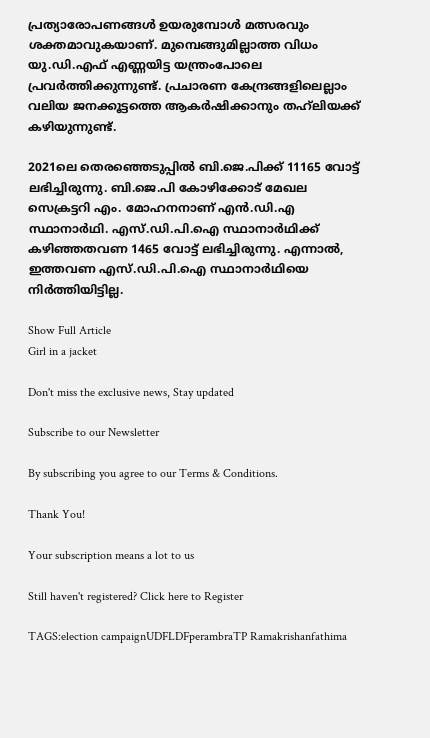പ്രത്യാരോപണങ്ങൾ ഉയരുമ്പോൾ മത്സരവും ശക്തമാവുകയാണ്. മുമ്പെങ്ങുമില്ലാത്ത വിധം യു.ഡി.എഫ് എണ്ണയിട്ട യന്ത്രംപോലെ പ്രവർത്തിക്കുന്നുണ്ട്. പ്രചാരണ കേന്ദ്രങ്ങളിലെല്ലാം വലിയ ജനക്കൂട്ടത്തെ ആകർഷിക്കാനും തഹ്‌ലിയക്ക് കഴിയുന്നുണ്ട്.

2021ലെ തെരഞ്ഞെടുപ്പിൽ ബി.ജെ.പിക്ക് 11165 വോട്ട് ലഭിച്ചിരുന്നു. ബി.ജെ.പി കോഴിക്കോട് മേഖല സെക്രട്ടറി എം. മോഹനനാണ് എൻ.ഡി.എ സ്ഥാനാർഥി. എസ്.ഡി.പി.ഐ സ്ഥാനാർഥിക്ക് കഴിഞ്ഞതവണ 1465 വോട്ട് ലഭിച്ചിരുന്നു. എന്നാൽ, ഇത്തവണ എസ്.ഡി.പി.ഐ സ്ഥാനാർഥിയെ നിർത്തിയിട്ടില്ല.

Show Full Article
Girl in a jacket

Don't miss the exclusive news, Stay updated

Subscribe to our Newsletter

By subscribing you agree to our Terms & Conditions.

Thank You!

Your subscription means a lot to us

Still haven't registered? Click here to Register

TAGS:election campaignUDFLDFperambraTP Ramakrishanfathima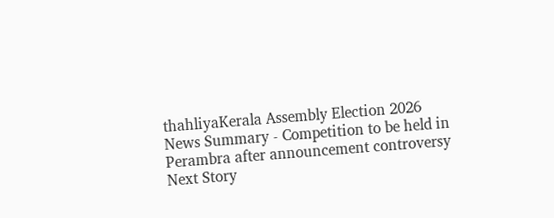thahliyaKerala Assembly Election 2026
News Summary - Competition to be held in Perambra after announcement controversy
Next Story